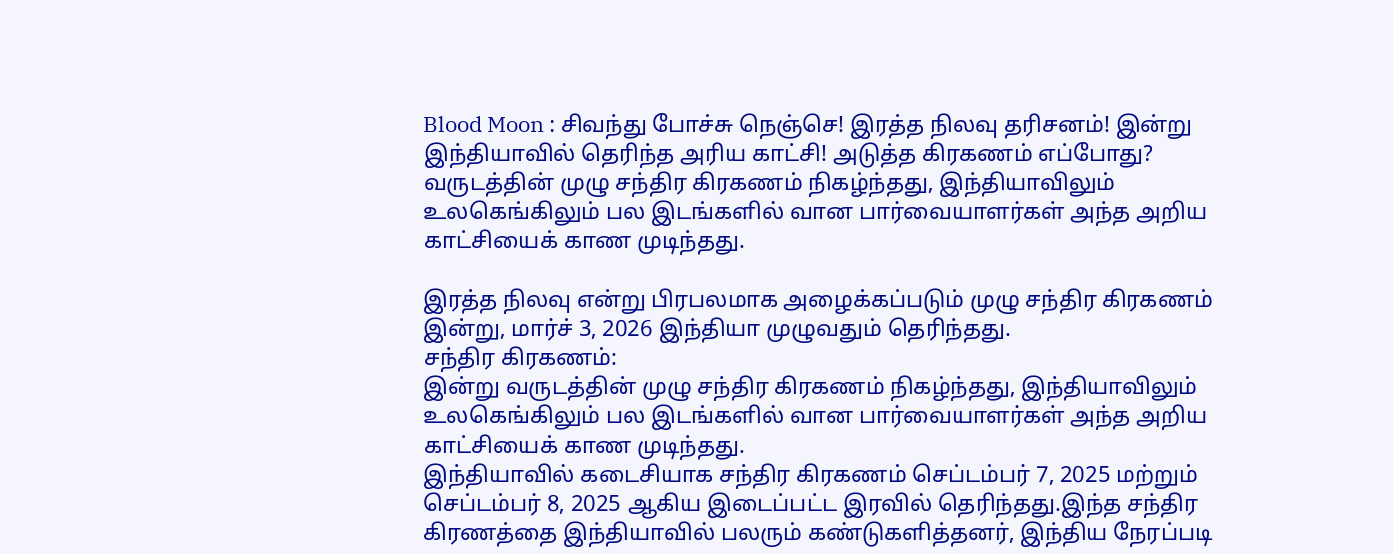Blood Moon : சிவந்து போச்சு நெஞ்செ! இரத்த நிலவு தரிசனம்! இன்று இந்தியாவில் தெரிந்த அரிய காட்சி! அடுத்த கிரகணம் எப்போது?
வருடத்தின் முழு சந்திர கிரகணம் நிகழ்ந்தது, இந்தியாவிலும் உலகெங்கிலும் பல இடங்களில் வான பார்வையாளர்கள் அந்த அறிய காட்சியைக் காண முடிந்தது.

இரத்த நிலவு என்று பிரபலமாக அழைக்கப்படும் முழு சந்திர கிரகணம் இன்று, மார்ச் 3, 2026 இந்தியா முழுவதும் தெரிந்தது.
சந்திர கிரகணம்:
இன்று வருடத்தின் முழு சந்திர கிரகணம் நிகழ்ந்தது, இந்தியாவிலும் உலகெங்கிலும் பல இடங்களில் வான பார்வையாளர்கள் அந்த அறிய காட்சியைக் காண முடிந்தது.
இந்தியாவில் கடைசியாக சந்திர கிரகணம் செப்டம்பர் 7, 2025 மற்றும் செப்டம்பர் 8, 2025 ஆகிய இடைப்பட்ட இரவில் தெரிந்தது.இந்த சந்திர கிரணத்தை இந்தியாவில் பலரும் கண்டுகளித்தனர், இந்திய நேரப்படி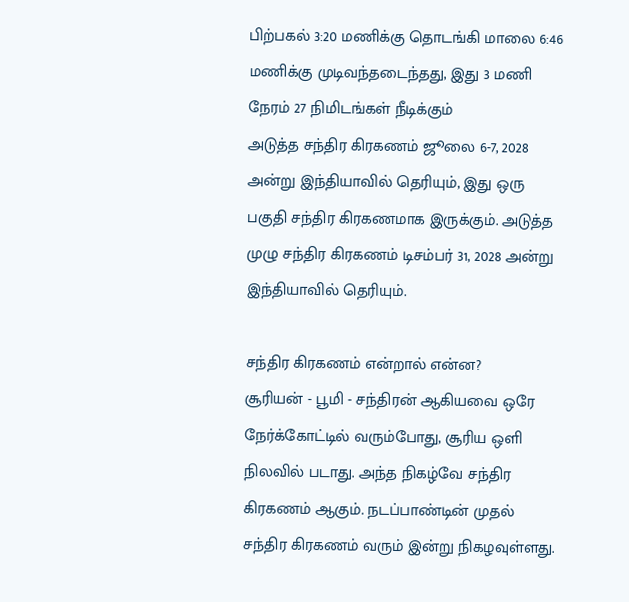பிற்பகல் 3:20 மணிக்கு தொடங்கி மாலை 6:46 மணிக்கு முடிவந்தடைந்தது, இது 3 மணி நேரம் 27 நிமிடங்கள் நீடிக்கும்
அடுத்த சந்திர கிரகணம் ஜூலை 6-7, 2028 அன்று இந்தியாவில் தெரியும், இது ஒரு பகுதி சந்திர கிரகணமாக இருக்கும். அடுத்த முழு சந்திர கிரகணம் டிசம்பர் 31, 2028 அன்று இந்தியாவில் தெரியும்.

சந்திர கிரகணம் என்றால் என்ன?
சூரியன் - பூமி - சந்திரன் ஆகியவை ஒரே நேர்க்கோட்டில் வரும்போது, சூரிய ஒளி நிலவில் படாது. அந்த நிகழ்வே சந்திர கிரகணம் ஆகும். நடப்பாண்டின் முதல் சந்திர கிரகணம் வரும் இன்று நிகழவுள்ளது.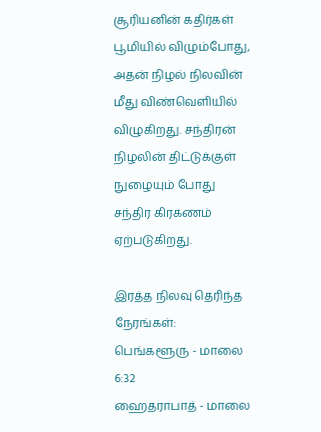சூரியனின் கதிர்கள் பூமியில் விழும்போது, அதன் நிழல் நிலவின் மீது விண்வெளியில் விழுகிறது. சந்திரன் நிழலின் திட்டுக்குள் நுழையும் போது சந்திர கிரகணம் ஏற்படுகிறது.

இரத்த நிலவு தெரிந்த நேரங்கள்:
பெங்களூரு - மாலை 6:32
ஹைதராபாத் - மாலை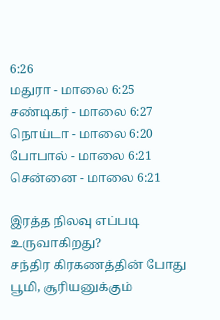6:26
மதுரா - மாலை 6:25
சண்டிகர் - மாலை 6:27
நொய்டா - மாலை 6:20
போபால் - மாலை 6:21
சென்னை - மாலை 6:21

இரத்த நிலவு எப்படி உருவாகிறது?
சந்திர கிரகணத்தின் போது பூமி, சூரியனுக்கும்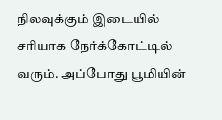நிலவுக்கும் இடையில் சரியாக நேர்க்கோட்டில் வரும். அப்போது பூமியின்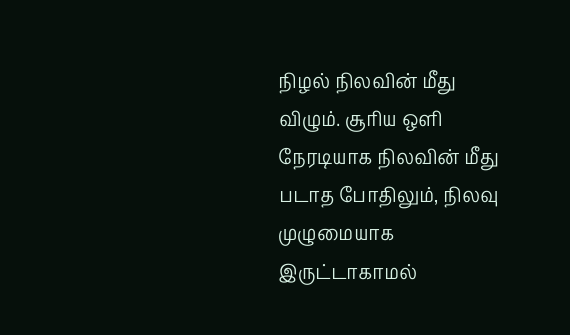நிழல் நிலவின் மீது விழும். சூரிய ஒளி நேரடியாக நிலவின் மீது படாத போதிலும், நிலவு முழுமையாக இருட்டாகாமல்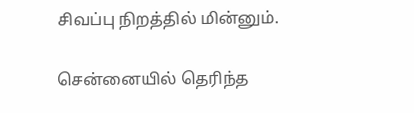சிவப்பு நிறத்தில் மின்னும்.

சென்னையில் தெரிந்த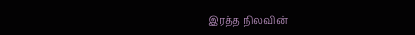இரத்த நிலவின்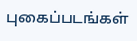புகைப்படங்கள்